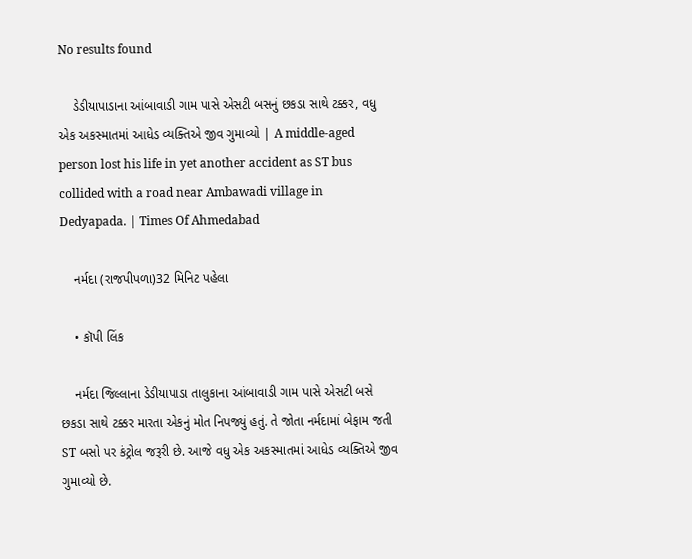No results found

    ડેડીયાપાડાના આંબાવાડી ગામ પાસે એસટી બસનું છકડા સાથે ટક્કર, વધુ એક અકસ્માતમાં આધેડ વ્યક્તિએ જીવ ગુમાવ્યો | A middle-aged person lost his life in yet another accident as ST bus collided with a road near Ambawadi village in Dedyapada. | Times Of Ahmedabad

    નર્મદા (રાજપીપળા)32 મિનિટ પહેલા

    • કૉપી લિંક

    નર્મદા જિલ્લાના ડેડીયાપાડા તાલુકાના આંબાવાડી ગામ પાસે એસટી બસે છકડા સાથે ટક્કર મારતા એકનું મોત નિપજ્યું હતું. તે જોતા નર્મદામાં બેફામ જતી ST બસો પર કંટ્રોલ જરૂરી છે. આજે વધુ એક અકસ્માતમાં આધેડ વ્યક્તિએ જીવ ગુમાવ્યો છે.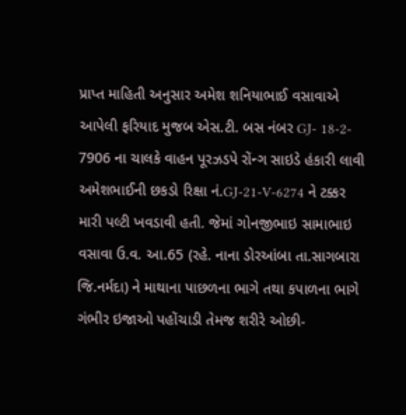પ્રાપ્ત માહિતી અનુસાર અમેશ શનિયાભાઈ વસાવાએ આપેલી ફરિયાદ મુજબ એસ.ટી. બસ નંબર GJ- 18-2- 7906 ના ચાલકે વાહન પૂરઝડપે રોંન્ગ સાઇડે હંકારી લાવી અમેશભાઈની છકડો રિક્ષા નં.GJ-21-V-6274 ને ટક્કર મારી પલ્ટી ખવડાવી હતી. જેમાં ગોનજીભાઇ સામાભાઇ વસાવા ઉ.વ. આ.65 (રહે. નાના ડોરઆંબા તા.સાગબારા જિ.નર્મદા) ને માથાના પાછળના ભાગે તથા કપાળના ભાગે ગંભીર ઇજાઓ પહોંચાડી તેમજ શરીરે ઓછી-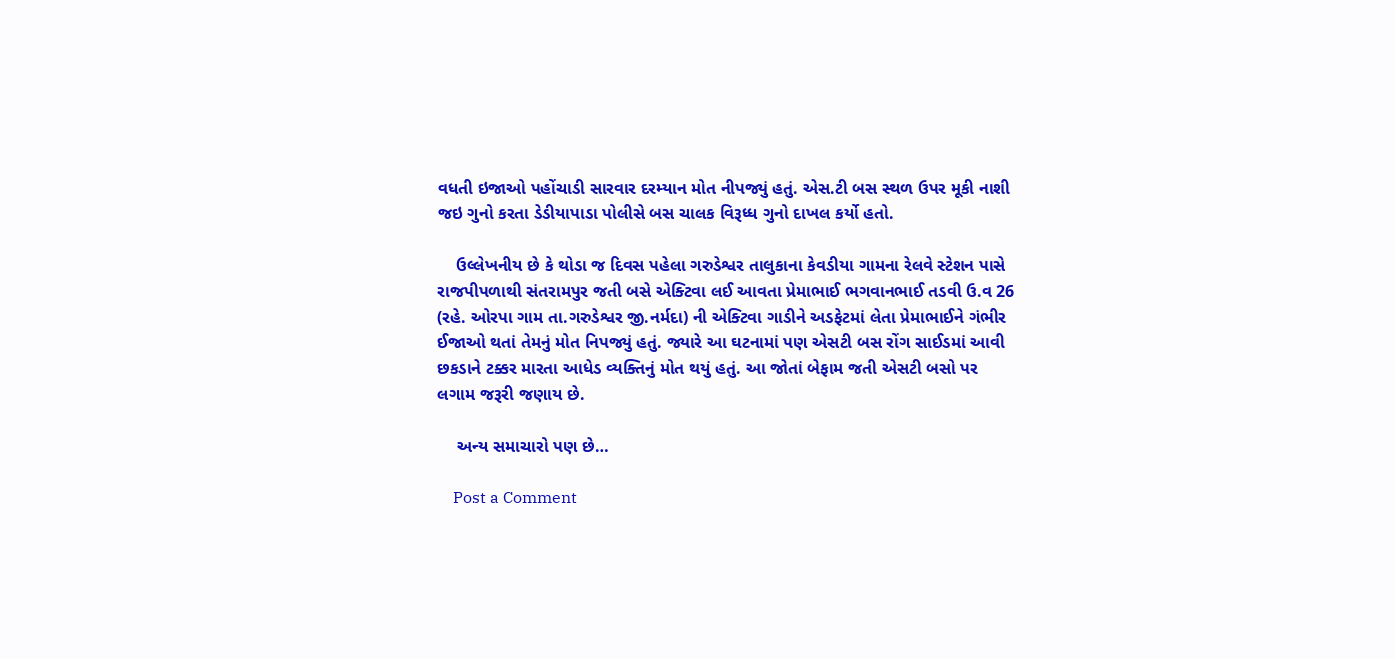વધતી ઇજાઓ પહોંચાડી સારવાર દરમ્યાન મોત નીપજ્યું હતું. એસ.ટી બસ સ્થળ ઉપર મૂકી નાશી જઇ ગુનો કરતા ડેડીયાપાડા પોલીસે બસ ચાલક વિરૂધ્ધ ગુનો દાખલ કર્યો હતો.

    ઉલ્લેખનીય છે કે થોડા જ દિવસ પહેલા ગરુડેશ્વર તાલુકાના કેવડીયા ગામના રેલવે સ્ટેશન પાસે રાજપીપળાથી સંતરામપુર જતી બસે એક્ટિવા લઈ આવતા પ્રેમાભાઈ ભગવાનભાઈ તડવી ઉ.વ 26 (રહે. ઓરપા ગામ તા.ગરુડેશ્વર જી.નર્મદા) ની એક્ટિવા ગાડીને અડફેટમાં લેતા પ્રેમાભાઈને ગંભીર ઈજાઓ થતાં તેમનું મોત નિપજ્યું હતું. જ્યારે આ ઘટનામાં પણ એસટી બસ રોંગ સાઈડમાં આવી છકડાને ટક્કર મારતા આધેડ વ્યક્તિનું મોત થયું હતું. આ જોતાં બેફામ જતી એસટી બસો પર લગામ જરૂરી જણાય છે.

    અન્ય સમાચારો પણ છે…

    Post a Comment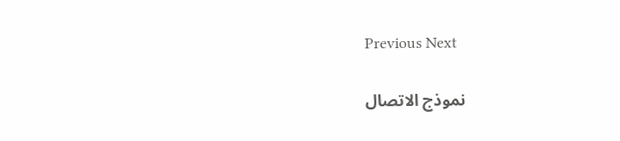Previous Next

    نموذج الاتصال